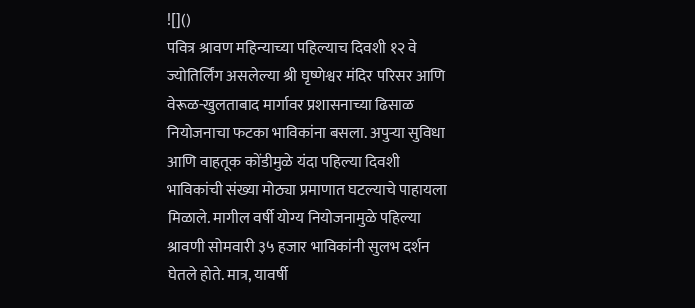![]()
पवित्र श्रावण महिन्याच्या पहिल्याच दिवशी १२ वे ज्योतिर्लिंग असलेल्या श्री घृष्णेश्वर मंदिर परिसर आणि वेरूळ-खुलताबाद मार्गावर प्रशासनाच्या ढिसाळ नियोजनाचा फटका भाविकांना बसला. अपुऱ्या सुविधा आणि वाहतूक कोंडीमुळे यंदा पहिल्या दिवशी भाविकांची संख्या मोठ्या प्रमाणात घटल्याचे पाहायला मिळाले. मागील वर्षी योग्य नियोजनामुळे पहिल्या श्रावणी सोमवारी ३५ हजार भाविकांनी सुलभ दर्शन घेतले होते. मात्र, यावर्षी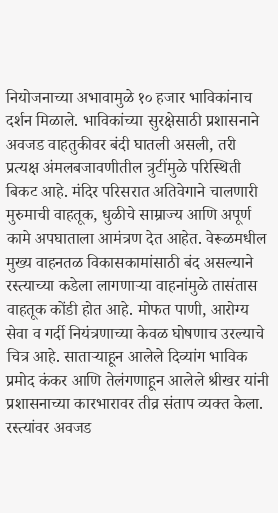नियोजनाच्या अभावामुळे १० हजार भाविकांनाच दर्शन मिळाले. भाविकांच्या सुरक्षेसाठी प्रशासनाने अवजड वाहतुकीवर बंदी घातली असली, तरी प्रत्यक्ष अंमलबजावणीतील त्रुटींमुळे परिस्थिती बिकट आहे. मंदिर परिसरात अतिवेगाने चालणारी मुरुमाची वाहतूक, धुळीचे साम्राज्य आणि अपूर्ण कामे अपघाताला आमंत्रण देत आहेत. वेरूळमधील मुख्य वाहनतळ विकासकामांसाठी बंद असल्याने रस्त्याच्या कडेला लागणाऱ्या वाहनांमुळे तासंतास वाहतूक कोंडी होत आहे. मोफत पाणी, आरोग्य सेवा व गर्दी नियंत्रणाच्या केवळ घोषणाच उरल्याचे चित्र आहे. साताऱ्याहून आलेले दिव्यांग भाविक प्रमोद कंकर आणि तेलंगणाहून आलेले श्रीखर यांनी प्रशासनाच्या कारभारावर तीव्र संताप व्यक्त केला. रस्त्यांवर अवजड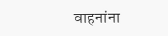वाहनांना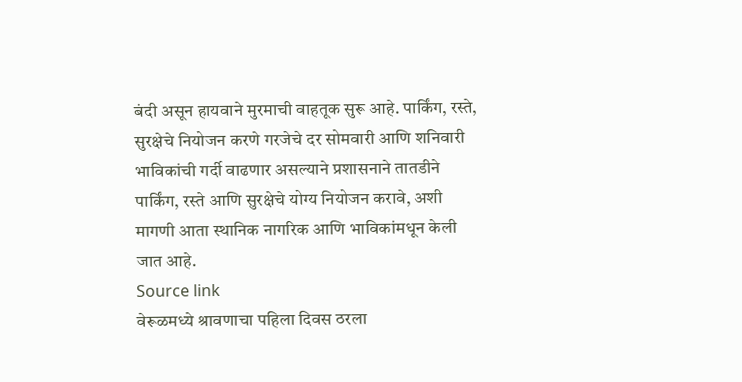बंदी असून हायवाने मुरमाची वाहतूक सुरू आहे. पार्किंग, रस्ते, सुरक्षेचे नियोजन करणे गरजेचे दर सोमवारी आणि शनिवारी भाविकांची गर्दी वाढणार असल्याने प्रशासनाने तातडीने पार्किंग, रस्ते आणि सुरक्षेचे योग्य नियोजन करावे, अशी मागणी आता स्थानिक नागरिक आणि भाविकांमधून केली जात आहे.
Source link
वेरूळमध्ये श्रावणाचा पहिला दिवस ठरला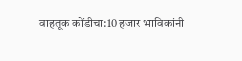वाहतूक कोंडीचा:10 हजार भाविकांनी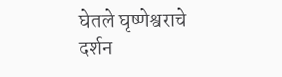घेतले घृष्णेश्वराचे दर्शन